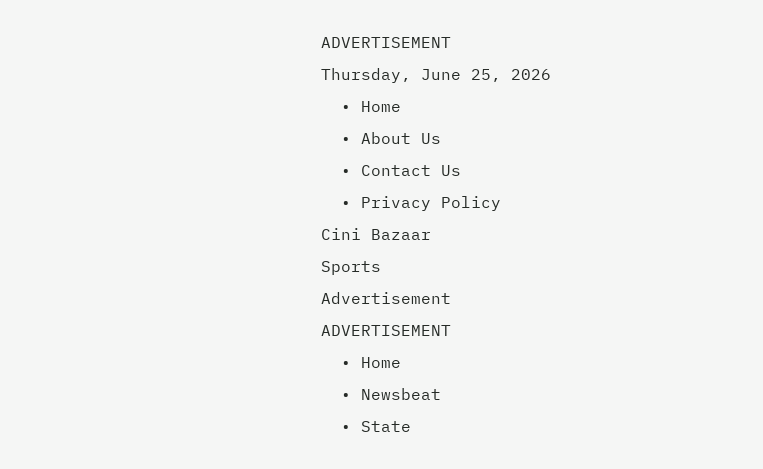ADVERTISEMENT
Thursday, June 25, 2026
  • Home
  • About Us
  • Contact Us
  • Privacy Policy
Cini Bazaar
Sports
Advertisement
ADVERTISEMENT
  • Home
  • Newsbeat
  • State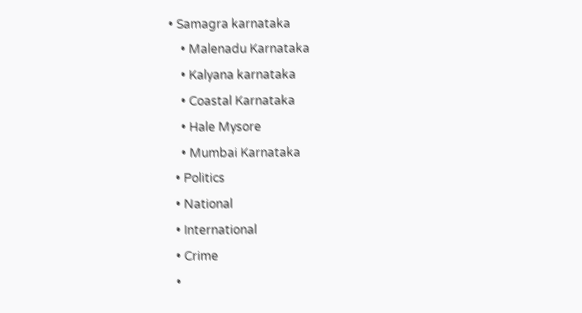• Samagra karnataka
    • Malenadu Karnataka
    • Kalyana karnataka
    • Coastal Karnataka
    • Hale Mysore
    • Mumbai Karnataka
  • Politics
  • National
  • International
  • Crime
  •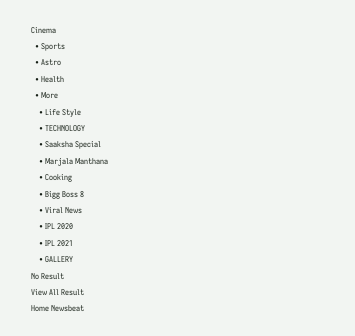Cinema
  • Sports
  • Astro
  • Health
  • More
    • Life Style
    • TECHNOLOGY
    • Saaksha Special
    • Marjala Manthana
    • Cooking
    • Bigg Boss 8
    • Viral News
    • IPL 2020
    • IPL 2021
    • GALLERY
No Result
View All Result
Home Newsbeat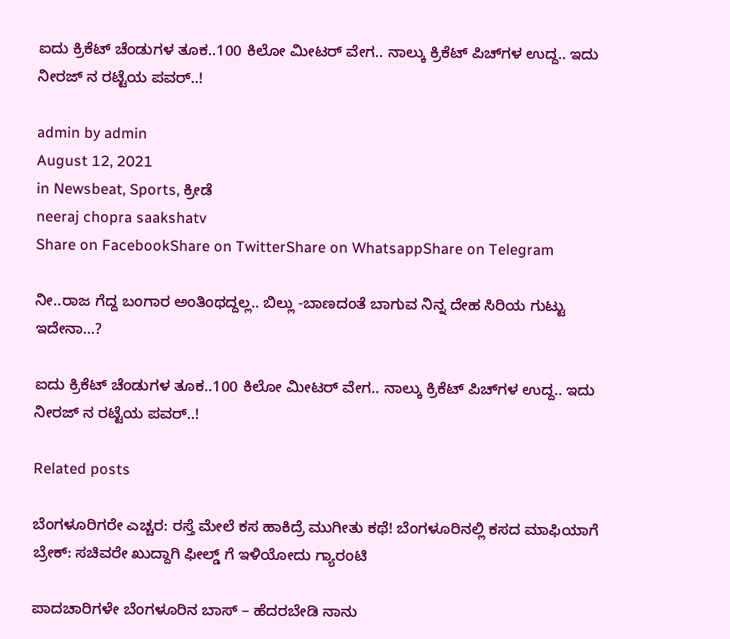ಐದು ಕ್ರಿಕೆಟ್ ಚೆಂಡುಗಳ ತೂಕ..100 ಕಿಲೋ ಮೀಟರ್ ವೇಗ.. ನಾಲ್ಕು ಕ್ರಿಕೆಟ್ ಪಿಚ್‍ಗಳ ಉದ್ದ.. ಇದು ನೀರಜ್ ನ ರಟ್ಟೆಯ ಪವರ್..!

admin by admin
August 12, 2021
in Newsbeat, Sports, ಕ್ರೀಡೆ
neeraj chopra saakshatv
Share on FacebookShare on TwitterShare on WhatsappShare on Telegram

ನೀ..ರಾಜ ಗೆದ್ದ ಬಂಗಾರ ಅಂತಿಂಥದ್ದಲ್ಲ.. ಬಿಲ್ಲು -ಬಾಣದಂತೆ ಬಾಗುವ ನಿನ್ನ ದೇಹ ಸಿರಿಯ ಗುಟ್ಟು ಇದೇನಾ…?

ಐದು ಕ್ರಿಕೆಟ್ ಚೆಂಡುಗಳ ತೂಕ..100 ಕಿಲೋ ಮೀಟರ್ ವೇಗ.. ನಾಲ್ಕು ಕ್ರಿಕೆಟ್ ಪಿಚ್‍ಗಳ ಉದ್ದ.. ಇದು ನೀರಜ್ ನ ರಟ್ಟೆಯ ಪವರ್..!

Related posts

ಬೆಂಗಳೂರಿಗರೇ ಎಚ್ಚರ: ರಸ್ತೆ ಮೇಲೆ ಕಸ ಹಾಕಿದ್ರೆ ಮುಗೀತು ಕಥೆ! ಬೆಂಗಳೂರಿನಲ್ಲಿ ಕಸದ ಮಾಫಿಯಾಗೆ ಬ್ರೇಕ್: ಸಚಿವರೇ ಖುದ್ದಾಗಿ ಫೀಲ್ಡ್ ಗೆ ಇಳಿಯೋದು ಗ್ಯಾರಂಟಿ

ಪಾದಚಾರಿಗಳೇ ಬೆಂಗಳೂರಿನ ಬಾಸ್ – ಹೆದರಬೇಡಿ ನಾನು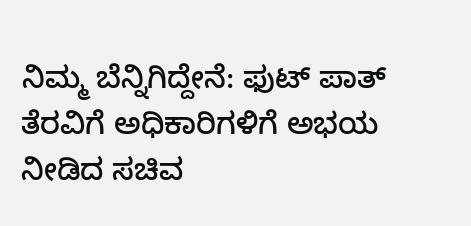ನಿಮ್ಮ ಬೆನ್ನಿಗಿದ್ದೇನೆ: ಫುಟ್ ಪಾತ್ ತೆರವಿಗೆ ಅಧಿಕಾರಿಗಳಿಗೆ ಅಭಯ ನೀಡಿದ ಸಚಿವ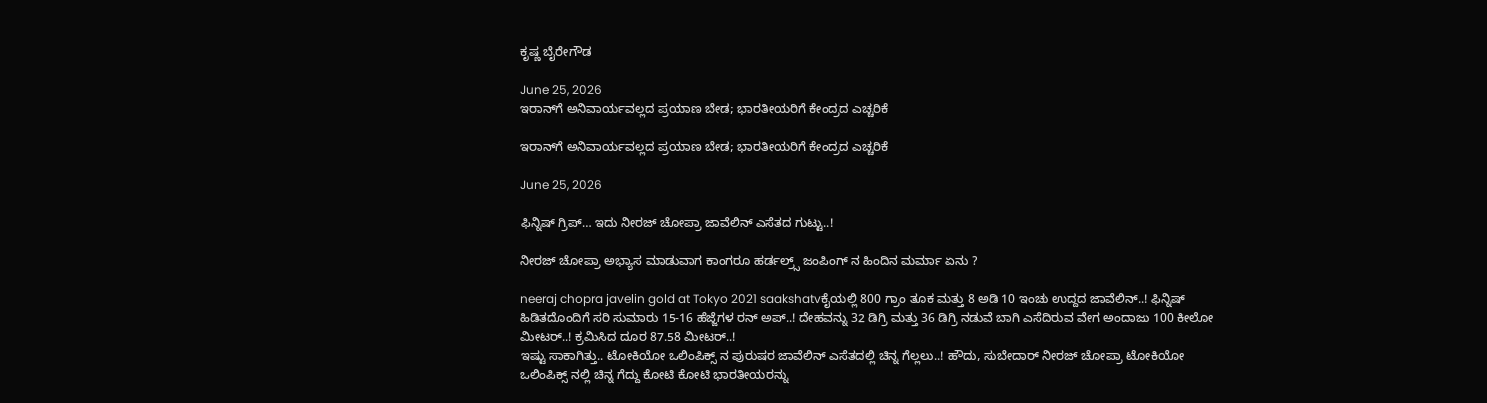ಕೃಷ್ಣ ಬೈರೇಗೌಡ

June 25, 2026
ಇರಾನ್‌ಗೆ ಅನಿವಾರ್ಯವಲ್ಲದ ಪ್ರಯಾಣ ಬೇಡ; ಭಾರತೀಯರಿಗೆ ಕೇಂದ್ರದ ಎಚ್ಚರಿಕೆ

ಇರಾನ್‌ಗೆ ಅನಿವಾರ್ಯವಲ್ಲದ ಪ್ರಯಾಣ ಬೇಡ; ಭಾರತೀಯರಿಗೆ ಕೇಂದ್ರದ ಎಚ್ಚರಿಕೆ

June 25, 2026

ಫಿನ್ನಿಷ್ ಗ್ರಿಪ್… ಇದು ನೀರಜ್ ಚೋಪ್ರಾ ಜಾವೆಲಿನ್ ಎಸೆತದ ಗುಟ್ಟು..!

ನೀರಜ್ ಚೋಪ್ರಾ ಅಭ್ಯಾಸ ಮಾಡುವಾಗ ಕಾಂಗರೂ ಹರ್ಡಲ್ರ್ಸ್ ಜಂಪಿಂಗ್ ನ ಹಿಂದಿನ ಮರ್ಮಾ ಏನು ?

neeraj chopra javelin gold at Tokyo 2021 saakshatvಕೈಯಲ್ಲಿ 800 ಗ್ರಾಂ ತೂಕ ಮತ್ತು 8 ಅಡಿ 10 ಇಂಚು ಉದ್ದದ ಜಾವೆಲಿನ್..! ಫಿನ್ನಿಷ್ ಹಿಡಿತದೊಂದಿಗೆ ಸರಿ ಸುಮಾರು 15-16 ಹೆಜ್ಜೆಗಳ ರನ್ ಅಪ್..! ದೇಹವನ್ನು 32 ಡಿಗ್ರಿ ಮತ್ತು 36 ಡಿಗ್ರಿ ನಡುವೆ ಬಾಗಿ ಎಸೆದಿರುವ ವೇಗ ಅಂದಾಜು 100 ಕೀಲೋ ಮೀಟರ್..! ಕ್ರಮಿಸಿದ ದೂರ 87.58 ಮೀಟರ್..!
ಇಷ್ಟು ಸಾಕಾಗಿತ್ತು.. ಟೋಕಿಯೋ ಒಲಿಂಪಿಕ್ಸ್ ನ ಪುರುಷರ ಜಾವೆಲಿನ್ ಎಸೆತದಲ್ಲಿ ಚಿನ್ನ ಗೆಲ್ಲಲು..! ಹೌದು, ಸುಬೇದಾರ್ ನೀರಜ್ ಚೋಪ್ರಾ ಟೋಕಿಯೋ ಒಲಿಂಪಿಕ್ಸ್ ನಲ್ಲಿ ಚಿನ್ನ ಗೆದ್ದು ಕೋಟಿ ಕೋಟಿ ಭಾರತೀಯರನ್ನು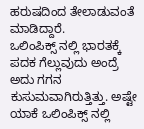ಹರುಷದಿಂದ ತೇಲಾಡುವಂತೆ ಮಾಡಿದ್ದಾರೆ.
ಒಲಿಂಪಿಕ್ಸ್ ನಲ್ಲಿ ಭಾರತಕ್ಕೆ ಪದಕ ಗೆಲ್ಲುವುದು ಅಂದ್ರೆ ಅದು ಗಗನ ಕುಸುಮವಾಗಿರುತ್ತಿತ್ತು. ಅಷ್ಟೇ ಯಾಕೆ ಒಲಿಂಪಿಕ್ಸ್ ನಲ್ಲಿ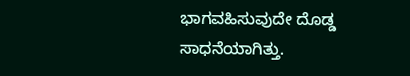ಭಾಗವಹಿಸುವುದೇ ದೊಡ್ಡ ಸಾಧನೆಯಾಗಿತ್ತು.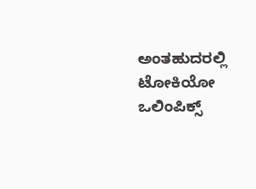ಅಂತಹುದರಲ್ಲಿ ಟೋಕಿಯೋ ಒಲಿಂಪಿಕ್ಸ್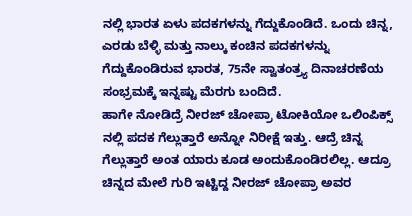ನಲ್ಲಿ ಭಾರತ ಏಳು ಪದಕಗಳನ್ನು ಗೆದ್ದುಕೊಂಡಿದೆ. ಒಂದು ಚಿನ್ನ, ಎರಡು ಬೆಳ್ಳಿ ಮತ್ತು ನಾಲ್ಕು ಕಂಚಿನ ಪದಕಗಳನ್ನು ಗೆದ್ದುಕೊಂಡಿರುವ ಭಾರತ, 75ನೇ ಸ್ವಾತಂತ್ರ್ಯ ದಿನಾಚರಣೆಯ ಸಂಭ್ರಮಕ್ಕೆ ಇನ್ನಷ್ಟು ಮೆರಗು ಬಂದಿದೆ.
ಹಾಗೇ ನೋಡಿದ್ರೆ ನೀರಜ್ ಚೋಪ್ರಾ ಟೋಕಿಯೋ ಒಲಿಂಪಿಕ್ಸ್ ನಲ್ಲಿ ಪದಕ ಗೆಲ್ಲುತ್ತಾರೆ ಅನ್ನೋ ನಿರೀಕ್ಷೆ ಇತ್ತು. ಆದ್ರೆ ಚಿನ್ನ ಗೆಲ್ಲುತ್ತಾರೆ ಅಂತ ಯಾರು ಕೂಡ ಅಂದುಕೊಂಡಿರಲಿಲ್ಲ. ಆದ್ರೂ ಚಿನ್ನದ ಮೇಲೆ ಗುರಿ ಇಟ್ಟಿದ್ದ ನೀರಜ್ ಚೋಪ್ರಾ ಅವರ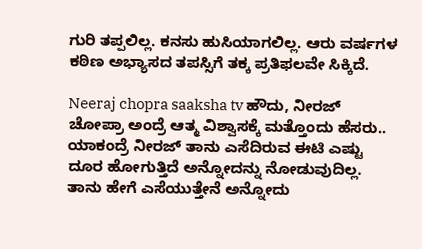ಗುರಿ ತಪ್ಪಲಿಲ್ಲ. ಕನಸು ಹುಸಿಯಾಗಲಿಲ್ಲ. ಆರು ವರ್ಷಗಳ ಕಠಿಣ ಅಭ್ಯಾಸದ ತಪಸ್ಸಿಗೆ ತಕ್ಕ ಪ್ರತಿಫಲವೇ ಸಿಕ್ಕಿದೆ.

Neeraj chopra saaksha tv ಹೌದು, ನೀರಜ್ ಚೋಪ್ರಾ ಅಂದ್ರೆ ಆತ್ಮ ವಿಶ್ವಾಸಕ್ಕೆ ಮತ್ತೊಂದು ಹೆಸರು.. ಯಾಕಂದ್ರೆ ನೀರಜ್ ತಾನು ಎಸೆದಿರುವ ಈಟಿ ಎಷ್ಟು ದೂರ ಹೋಗುತ್ತಿದೆ ಅನ್ನೋದನ್ನು ನೋಡುವುದಿಲ್ಲ. ತಾನು ಹೇಗೆ ಎಸೆಯುತ್ತೇನೆ ಅನ್ನೋದು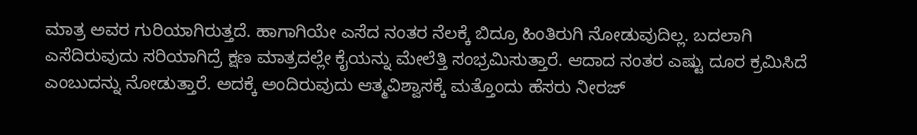ಮಾತ್ರ ಅವರ ಗುರಿಯಾಗಿರುತ್ತದೆ. ಹಾಗಾಗಿಯೇ ಎಸೆದ ನಂತರ ನೆಲಕ್ಕೆ ಬಿದ್ರೂ ಹಿಂತಿರುಗಿ ನೋಡುವುದಿಲ್ಲ. ಬದಲಾಗಿ ಎಸೆದಿರುವುದು ಸರಿಯಾಗಿದ್ರೆ ಕ್ಷಣ ಮಾತ್ರದಲ್ಲೇ ಕೈಯನ್ನು ಮೇಲೆತ್ತಿ ಸಂಭ್ರಮಿಸುತ್ತಾರೆ. ಆದಾದ ನಂತರ ಎಷ್ಟು ದೂರ ಕ್ರಮಿಸಿದೆ ಎಂಬುದನ್ನು ನೋಡುತ್ತಾರೆ. ಅದಕ್ಕೆ ಅಂದಿರುವುದು ಆತ್ಮವಿಶ್ವಾಸಕ್ಕೆ ಮತ್ತೊಂದು ಹೆಸರು ನೀರಜ್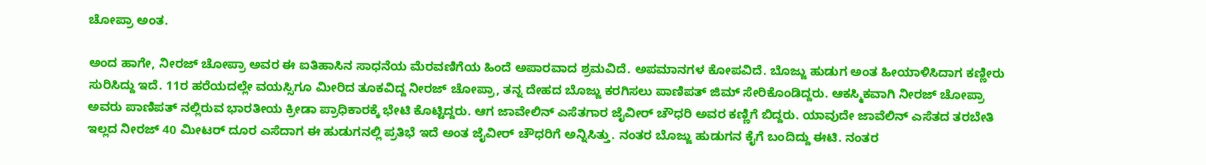ಚೋಪ್ರಾ ಅಂತ.

ಅಂದ ಹಾಗೇ, ನೀರಜ್ ಚೋಪ್ರಾ ಅವರ ಈ ಐತಿಹಾಸಿನ ಸಾಧನೆಯ ಮೆರವಣಿಗೆಯ ಹಿಂದೆ ಅಪಾರವಾದ ಶ್ರಮವಿದೆ. ಅಪಮಾನಗಳ ಕೋಪವಿದೆ. ಬೊಜ್ಜು ಹುಡುಗ ಅಂತ ಹೀಯಾಳಿಸಿದಾಗ ಕಣ್ಣೀರು ಸುರಿಸಿದ್ದು ಇದೆ. 11ರ ಹರೆಯದಲ್ಲೇ ವಯಸ್ಸಿಗೂ ಮೀರಿದ ತೂಕವಿದ್ದ ನೀರಜ್ ಚೋಪ್ರಾ, ತನ್ನ ದೇಹದ ಬೊಜ್ಜು ಕರಗಿಸಲು ಪಾಣಿಪತ್ ಜಿಮ್ ಸೇರಿಕೊಂಡಿದ್ದರು. ಆಕಸ್ಮಿಕವಾಗಿ ನೀರಜ್ ಚೋಪ್ರಾ ಅವರು ಪಾಣಿಪತ್ ನಲ್ಲಿರುವ ಭಾರತೀಯ ಕ್ರೀಡಾ ಪ್ರಾಧಿಕಾರಕ್ಕೆ ಭೇಟಿ ಕೊಟ್ಟಿದ್ದರು. ಆಗ ಜಾವೇಲಿನ್ ಎಸೆತಗಾರ ಜೈವೀರ್ ಚೌಧರಿ ಅವರ ಕಣ್ಣಿಗೆ ಬಿದ್ದರು. ಯಾವುದೇ ಜಾವೆಲಿನ್ ಎಸೆತದ ತರಬೇತಿ ಇಲ್ಲದ ನೀರಜ್ 40 ಮೀಟರ್ ದೂರ ಎಸೆದಾಗ ಈ ಹುಡುಗನಲ್ಲಿ ಪ್ರತಿಭೆ ಇದೆ ಅಂತ ಜೈವೀರ್ ಚೌಧರಿಗೆ ಅನ್ನಿಸಿತ್ತು. ನಂತರ ಬೊಜ್ಜು ಹುಡುಗನ ಕೈಗೆ ಬಂದಿದ್ದು ಈಟಿ. ನಂತರ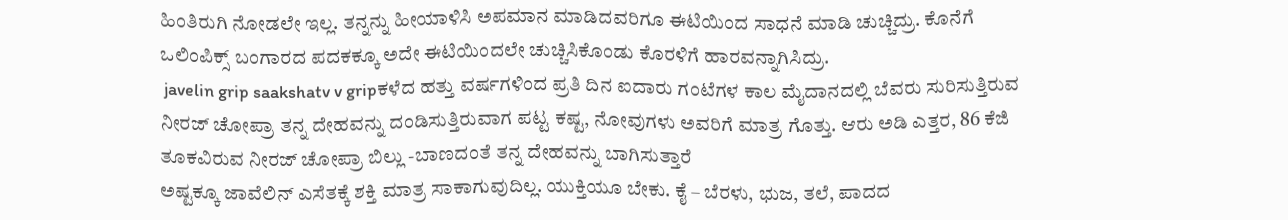ಹಿಂತಿರುಗಿ ನೋಡಲೇ ಇಲ್ಲ. ತನ್ನನ್ನು ಹೀಯಾಳಿಸಿ ಅಪಮಾನ ಮಾಡಿದವರಿಗೂ ಈಟಿಯಿಂದ ಸಾಧನೆ ಮಾಡಿ ಚುಚ್ಚಿದ್ರು. ಕೊನೆಗೆ ಒಲಿಂಪಿಕ್ಸ್ ಬಂಗಾರದ ಪದಕಕ್ಕೂ ಅದೇ ಈಟಿಯಿಂದಲೇ ಚುಚ್ಚಿಸಿಕೊಂಡು ಕೊರಳಿಗೆ ಹಾರವನ್ನಾಗಿಸಿದ್ರು.
 javelin grip saakshatv v gripಕಳೆದ ಹತ್ತು ವರ್ಷಗಳಿಂದ ಪ್ರತಿ ದಿನ ಐದಾರು ಗಂಟೆಗಳ ಕಾಲ ಮೈದಾನದಲ್ಲಿ ಬೆವರು ಸುರಿಸುತ್ತಿರುವ ನೀರಜ್ ಚೋಪ್ರಾ ತನ್ನ ದೇಹವನ್ನು ದಂಡಿಸುತ್ತಿರುವಾಗ ಪಟ್ಟ ಕಷ್ಟ, ನೋವುಗಳು ಅವರಿಗೆ ಮಾತ್ರ ಗೊತ್ತು. ಆರು ಅಡಿ ಎತ್ತರ, 86 ಕೆಜಿ ತೂಕವಿರುವ ನೀರಜ್ ಚೋಪ್ರಾ ಬಿಲ್ಲು -ಬಾಣದಂತೆ ತನ್ನ ದೇಹವನ್ನು ಬಾಗಿಸುತ್ತಾರೆ
ಅಷ್ಟಕ್ಕೂ ಜಾವೆಲಿನ್ ಎಸೆತಕ್ಕೆ ಶಕ್ತಿ ಮಾತ್ರ ಸಾಕಾಗುವುದಿಲ್ಲ. ಯುಕ್ತಿಯೂ ಬೇಕು. ಕೈ – ಬೆರಳು, ಭುಜ, ತಲೆ, ಪಾದದ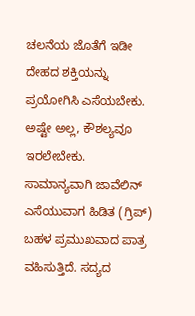ಚಲನೆಯ ಜೊತೆಗೆ ಇಡೀ ದೇಹದ ಶಕ್ತಿಯನ್ನು ಪ್ರಯೋಗಿಸಿ ಎಸೆಯಬೇಕು. ಅಷ್ಟೇ ಅಲ್ಲ, ಕೌಶಲ್ಯವೂ ಇರಲೇಬೇಕು.
ಸಾಮಾನ್ಯವಾಗಿ ಜಾವೆಲಿನ್ ಎಸೆಯುವಾಗ ಹಿಡಿತ (ಗ್ರಿಪ್) ಬಹಳ ಪ್ರಮುಖವಾದ ಪಾತ್ರ ವಹಿಸುತ್ತಿದೆ. ಸದ್ಯದ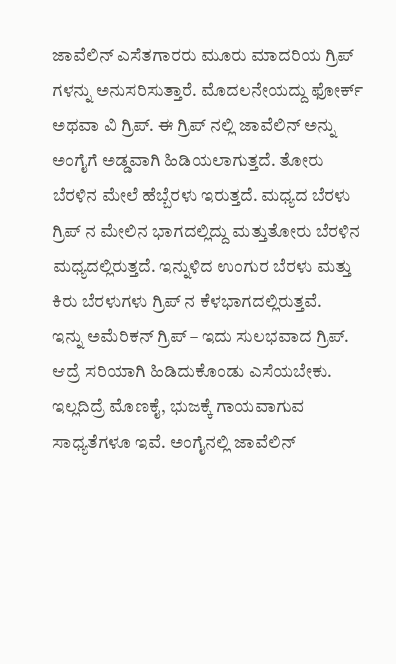ಜಾವೆಲಿನ್ ಎಸೆತಗಾರರು ಮೂರು ಮಾದರಿಯ ಗ್ರಿಪ್ ಗಳನ್ನು ಅನುಸರಿಸುತ್ತಾರೆ. ಮೊದಲನೇಯದ್ದು ಫೋರ್ಕ್ ಅಥವಾ ವಿ ಗ್ರಿಪ್. ಈ ಗ್ರಿಪ್ ನಲ್ಲಿ ಜಾವೆಲಿನ್ ಅನ್ನು ಅಂಗೈಗೆ ಅಡ್ಡವಾಗಿ ಹಿಡಿಯಲಾಗುತ್ತದೆ. ತೋರು ಬೆರಳಿನ ಮೇಲೆ ಹೆಬ್ಬೆರಳು ಇರುತ್ತದೆ. ಮಧ್ಯದ ಬೆರಳು ಗ್ರಿಪ್ ನ ಮೇಲಿನ ಭಾಗದಲ್ಲಿದ್ದು ಮತ್ತುತೋರು ಬೆರಳಿನ ಮಧ್ಯದಲ್ಲಿರುತ್ತದೆ. ಇನ್ನುಳಿದ ಉಂಗುರ ಬೆರಳು ಮತ್ತು ಕಿರು ಬೆರಳುಗಳು ಗ್ರಿಪ್ ನ ಕೆಳಭಾಗದಲ್ಲಿರುತ್ತವೆ.
ಇನ್ನು ಅಮೆರಿಕನ್ ಗ್ರಿಪ್ – ಇದು ಸುಲಭವಾದ ಗ್ರಿಪ್. ಆದ್ರೆ ಸರಿಯಾಗಿ ಹಿಡಿದುಕೊಂಡು ಎಸೆಯಬೇಕು. ಇಲ್ಲದಿದ್ರೆ ಮೊಣಕೈ, ಭುಜಕ್ಕೆ ಗಾಯವಾಗುವ ಸಾಧ್ಯತೆಗಳೂ ಇವೆ. ಅಂಗೈನಲ್ಲಿ ಜಾವೆಲಿನ್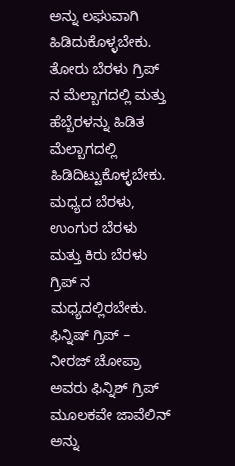ಅನ್ನು ಲಘುವಾಗಿ ಹಿಡಿದುಕೊಳ್ಳಬೇಕು. ತೋರು ಬೆರಳು ಗ್ರಿಪ್ ನ ಮೆಲ್ಬಾಗದಲ್ಲಿ ಮತ್ತು ಹೆಬ್ಬೆರಳನ್ನು ಹಿಡಿತ ಮೆಲ್ಬಾಗದಲ್ಲಿ ಹಿಡಿದಿಟ್ಟುಕೊಳ್ಳಬೇಕು. ಮಧ್ಯದ ಬೆರಳು, ಉಂಗುರ ಬೆರಳು ಮತ್ತು ಕಿರು ಬೆರಳು ಗ್ರಿಪ್ ನ ಮಧ್ಯದಲ್ಲಿರಬೇಕು.
ಫಿನ್ನಿಷ್ ಗ್ರಿಪ್ – ನೀರಜ್ ಚೋಪ್ರಾ ಅವರು ಫಿನ್ನಿಶ್ ಗ್ರಿಪ್ ಮೂಲಕವೇ ಜಾವೆಲಿನ್ ಅನ್ನು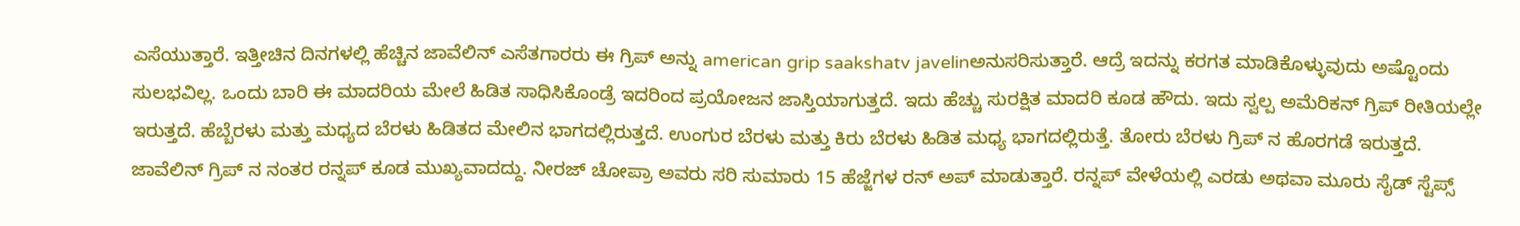ಎಸೆಯುತ್ತಾರೆ. ಇತ್ತೀಚಿನ ದಿನಗಳಲ್ಲಿ ಹೆಚ್ಚಿನ ಜಾವೆಲಿನ್ ಎಸೆತಗಾರರು ಈ ಗ್ರಿಪ್ ಅನ್ನು american grip saakshatv javelinಅನುಸರಿಸುತ್ತಾರೆ. ಆದ್ರೆ ಇದನ್ನು ಕರಗತ ಮಾಡಿಕೊಳ್ಳುವುದು ಅಷ್ಟೊಂದು ಸುಲಭವಿಲ್ಲ. ಒಂದು ಬಾರಿ ಈ ಮಾದರಿಯ ಮೇಲೆ ಹಿಡಿತ ಸಾಧಿಸಿಕೊಂಡ್ರೆ ಇದರಿಂದ ಪ್ರಯೋಜನ ಜಾಸ್ತಿಯಾಗುತ್ತದೆ. ಇದು ಹೆಚ್ಚು ಸುರಕ್ಷಿತ ಮಾದರಿ ಕೂಡ ಹೌದು. ಇದು ಸ್ವಲ್ಪ ಅಮೆರಿಕನ್ ಗ್ರಿಪ್ ರೀತಿಯಲ್ಲೇ ಇರುತ್ತದೆ. ಹೆಬ್ಬೆರಳು ಮತ್ತು ಮಧ್ಯದ ಬೆರಳು ಹಿಡಿತದ ಮೇಲಿನ ಭಾಗದಲ್ಲಿರುತ್ತದೆ. ಉಂಗುರ ಬೆರಳು ಮತ್ತು ಕಿರು ಬೆರಳು ಹಿಡಿತ ಮಧ್ಯ ಭಾಗದಲ್ಲಿರುತ್ತೆ. ತೋರು ಬೆರಳು ಗ್ರಿಪ್ ನ ಹೊರಗಡೆ ಇರುತ್ತದೆ.
ಜಾವೆಲಿನ್ ಗ್ರಿಪ್ ನ ನಂತರ ರನ್ನಪ್ ಕೂಡ ಮುಖ್ಯವಾದದ್ದು. ನೀರಜ್ ಚೋಪ್ರಾ ಅವರು ಸರಿ ಸುಮಾರು 15 ಹೆಜ್ಜೆಗಳ ರನ್ ಅಪ್ ಮಾಡುತ್ತಾರೆ. ರನ್ನಪ್ ವೇಳೆಯಲ್ಲಿ ಎರಡು ಅಥವಾ ಮೂರು ಸೈಡ್ ಸ್ಟೆಪ್ಸ್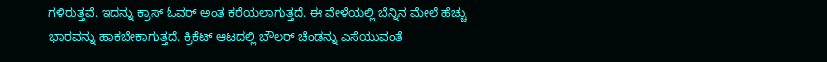ಗಳಿರುತ್ತವೆ. ಇದನ್ನು ಕ್ರಾಸ್ ಓವರ್ ಅಂತ ಕರೆಯಲಾಗುತ್ತದೆ. ಈ ವೇಳೆಯಲ್ಲಿ ಬೆನ್ನಿನ ಮೇಲೆ ಹೆಚ್ಚು ಭಾರವನ್ನು ಹಾಕಬೇಕಾಗುತ್ತದೆ. ಕ್ರಿಕೆಟ್ ಆಟದಲ್ಲಿ ಬೌಲರ್ ಚೆಂಡನ್ನು ಎಸೆಯುವಂತೆ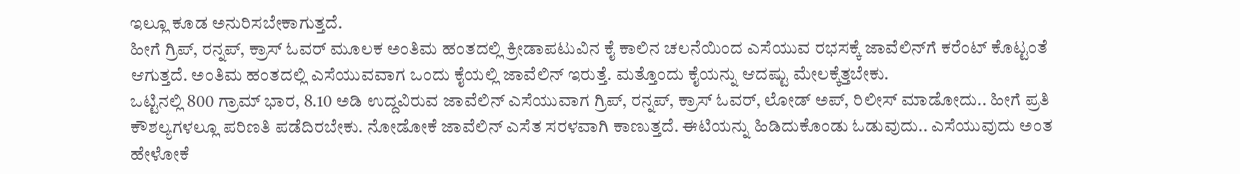ಇಲ್ಲೂ ಕೂಡ ಅನುರಿಸಬೇಕಾಗುತ್ತದೆ.
ಹೀಗೆ ಗ್ರಿಪ್, ರನ್ನಪ್, ಕ್ರಾಸ್ ಓವರ್ ಮೂಲಕ ಅಂತಿಮ ಹಂತದಲ್ಲಿ ಕ್ರೀಡಾಪಟುವಿನ ಕೈ ಕಾಲಿನ ಚಲನೆಯಿಂದ ಎಸೆಯುವ ರಭಸಕ್ಕೆ ಜಾವೆಲಿನ್‍ಗೆ ಕರೆಂಟ್ ಕೊಟ್ಟಂತೆ ಆಗುತ್ತದೆ. ಅಂತಿಮ ಹಂತದಲ್ಲಿ ಎಸೆಯುವವಾಗ ಒಂದು ಕೈಯಲ್ಲಿ ಜಾವೆಲಿನ್ ಇರುತ್ತೆ. ಮತ್ತೊಂದು ಕೈಯನ್ನು ಆದಷ್ಟು ಮೇಲಕ್ಕೆತ್ತಬೇಕು.
ಒಟ್ಟಿನಲ್ಲಿ 800 ಗ್ರಾಮ್ ಭಾರ, 8.10 ಅಡಿ ಉದ್ದವಿರುವ ಜಾವೆಲಿನ್ ಎಸೆಯುವಾಗ ಗ್ರಿಪ್, ರನ್ನಪ್, ಕ್ರಾಸ್ ಓವರ್, ಲೋಡ್ ಅಪ್, ರಿಲೀಸ್ ಮಾಡೋದು.. ಹೀಗೆ ಪ್ರತಿ ಕೌಶಲ್ಯಗಳಲ್ಲೂ ಪರಿಣತಿ ಪಡೆದಿರಬೇಕು. ನೋಡೋಕೆ ಜಾವೆಲಿನ್ ಎಸೆತ ಸರಳವಾಗಿ ಕಾಣುತ್ತದೆ. ಈಟಿಯನ್ನು ಹಿಡಿದುಕೊಂಡು ಓಡುವುದು.. ಎಸೆಯುವುದು ಅಂತ ಹೇಳೋಕೆ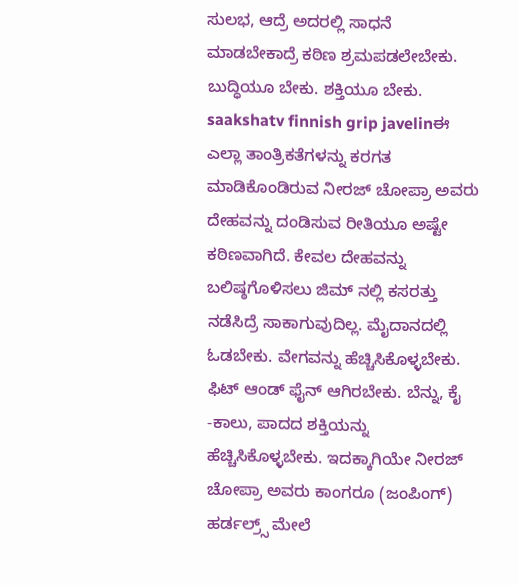ಸುಲಭ, ಆದ್ರೆ ಅದರಲ್ಲಿ ಸಾಧನೆ ಮಾಡಬೇಕಾದ್ರೆ ಕಠಿಣ ಶ್ರಮಪಡಲೇಬೇಕು. ಬುದ್ಧಿಯೂ ಬೇಕು. ಶಕ್ತಿಯೂ ಬೇಕು.
saakshatv finnish grip javelinಈ ಎಲ್ಲಾ ತಾಂತ್ರಿಕತೆಗಳನ್ನು ಕರಗತ ಮಾಡಿಕೊಂಡಿರುವ ನೀರಜ್ ಚೋಪ್ರಾ ಅವರು ದೇಹವನ್ನು ದಂಡಿಸುವ ರೀತಿಯೂ ಅಷ್ಟೇ ಕಠಿಣವಾಗಿದೆ. ಕೇವಲ ದೇಹವನ್ನು ಬಲಿಷ್ಠಗೊಳಿಸಲು ಜಿಮ್ ನಲ್ಲಿ ಕಸರತ್ತು ನಡೆಸಿದ್ರೆ ಸಾಕಾಗುವುದಿಲ್ಲ. ಮೈದಾನದಲ್ಲಿ ಓಡಬೇಕು. ವೇಗವನ್ನು ಹೆಚ್ಚಿಸಿಕೊಳ್ಳಬೇಕು. ಫಿಟ್ ಆಂಡ್ ಫೈನ್ ಆಗಿರಬೇಕು. ಬೆನ್ನು, ಕೈ -ಕಾಲು, ಪಾದದ ಶಕ್ತಿಯನ್ನು ಹೆಚ್ಚಿಸಿಕೊಳ್ಳಬೇಕು. ಇದಕ್ಕಾಗಿಯೇ ನೀರಜ್ ಚೋಪ್ರಾ ಅವರು ಕಾಂಗರೂ (ಜಂಪಿಂಗ್) ಹರ್ಡಲ್ರ್ಸ್ ಮೇಲೆ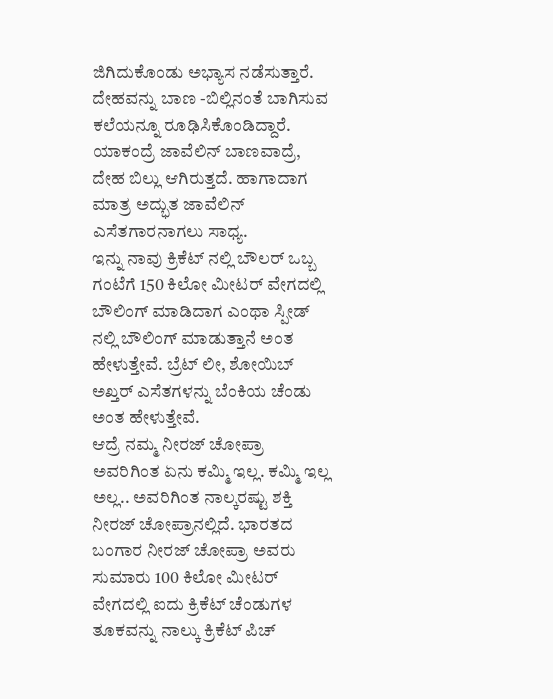ಜಿಗಿದುಕೊಂಡು ಅಭ್ಯಾಸ ನಡೆಸುತ್ತಾರೆ. ದೇಹವನ್ನು ಬಾಣ -ಬಿಲ್ಲಿನಂತೆ ಬಾಗಿಸುವ ಕಲೆಯನ್ನೂ ರೂಢಿಸಿಕೊಂಡಿದ್ದಾರೆ. ಯಾಕಂದ್ರೆ ಜಾವೆಲಿನ್ ಬಾಣವಾದ್ರೆ, ದೇಹ ಬಿಲ್ಲು ಆಗಿರುತ್ತದೆ. ಹಾಗಾದಾಗ ಮಾತ್ರ ಅದ್ಭುತ ಜಾವೆಲಿನ್ ಎಸೆತಗಾರನಾಗಲು ಸಾಧ್ಯ.
ಇನ್ನು ನಾವು ಕ್ರಿಕೆಟ್ ನಲ್ಲಿ ಬೌಲರ್ ಒಬ್ಬ ಗಂಟೆಗೆ 150 ಕಿಲೋ ಮೀಟರ್ ವೇಗದಲ್ಲಿ ಬೌಲಿಂಗ್ ಮಾಡಿದಾಗ ಎಂಥಾ ಸ್ಪೀಡ್ ನಲ್ಲಿ ಬೌಲಿಂಗ್ ಮಾಡುತ್ತಾನೆ ಅಂತ ಹೇಳುತ್ತೇವೆ. ಬ್ರೆಟ್ ಲೀ, ಶೋಯಿಬ್ ಅಖ್ತರ್ ಎಸೆತಗಳನ್ನು ಬೆಂಕಿಯ ಚೆಂಡು ಅಂತ ಹೇಳುತ್ತೇವೆ.
ಆದ್ರೆ ನಮ್ಮ ನೀರಜ್ ಚೋಪ್ರಾ ಅವರಿಗಿಂತ ಏನು ಕಮ್ಮಿ ಇಲ್ಲ. ಕಮ್ಮಿ ಇಲ್ಲ ಅಲ್ಲ.. ಅವರಿಗಿಂತ ನಾಲ್ಕರಷ್ಟು ಶಕ್ತಿ ನೀರಜ್ ಚೋಪ್ರಾನಲ್ಲಿದೆ. ಭಾರತದ ಬಂಗಾರ ನೀರಜ್ ಚೋಪ್ರಾ ಅವರು ಸುಮಾರು 100 ಕಿಲೋ ಮೀಟರ್ ವೇಗದಲ್ಲಿ ಐದು ಕ್ರಿಕೆಟ್ ಚೆಂಡುಗಳ ತೂಕವನ್ನು ನಾಲ್ಕು ಕ್ರಿಕೆಟ್ ಪಿಚ್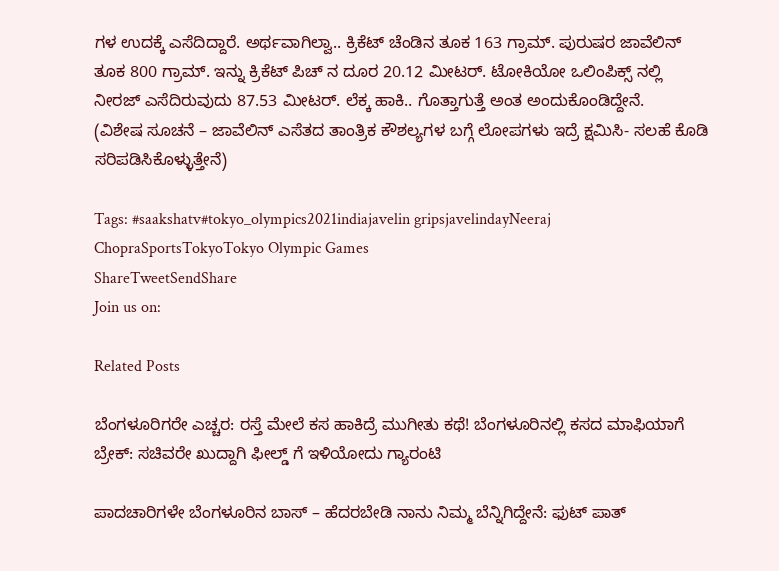ಗಳ ಉದಕ್ಕೆ ಎಸೆದಿದ್ದಾರೆ. ಅರ್ಥವಾಗಿಲ್ವಾ.. ಕ್ರಿಕೆಟ್ ಚೆಂಡಿನ ತೂಕ 163 ಗ್ರಾಮ್. ಪುರುಷರ ಜಾವೆಲಿನ್ ತೂಕ 800 ಗ್ರಾಮ್. ಇನ್ನು ಕ್ರಿಕೆಟ್ ಪಿಚ್ ನ ದೂರ 20.12 ಮೀಟರ್. ಟೋಕಿಯೋ ಒಲಿಂಪಿಕ್ಸ್ ನಲ್ಲಿ ನೀರಜ್ ಎಸೆದಿರುವುದು 87.53 ಮೀಟರ್. ಲೆಕ್ಕ ಹಾಕಿ.. ಗೊತ್ತಾಗುತ್ತೆ ಅಂತ ಅಂದುಕೊಂಡಿದ್ದೇನೆ.
(ವಿಶೇಷ ಸೂಚನೆ – ಜಾವೆಲಿನ್ ಎಸೆತದ ತಾಂತ್ರಿಕ ಕೌಶಲ್ಯಗಳ ಬಗ್ಗೆ ಲೋಪಗಳು ಇದ್ರೆ ಕ್ಷಮಿಸಿ- ಸಲಹೆ ಕೊಡಿ ಸರಿಪಡಿಸಿಕೊಳ್ಳುತ್ತೇನೆ)

Tags: #saakshatv#tokyo_olympics2021indiajavelin gripsjavelindayNeeraj ChopraSportsTokyoTokyo Olympic Games
ShareTweetSendShare
Join us on:

Related Posts

ಬೆಂಗಳೂರಿಗರೇ ಎಚ್ಚರ: ರಸ್ತೆ ಮೇಲೆ ಕಸ ಹಾಕಿದ್ರೆ ಮುಗೀತು ಕಥೆ! ಬೆಂಗಳೂರಿನಲ್ಲಿ ಕಸದ ಮಾಫಿಯಾಗೆ ಬ್ರೇಕ್: ಸಚಿವರೇ ಖುದ್ದಾಗಿ ಫೀಲ್ಡ್ ಗೆ ಇಳಿಯೋದು ಗ್ಯಾರಂಟಿ

ಪಾದಚಾರಿಗಳೇ ಬೆಂಗಳೂರಿನ ಬಾಸ್ – ಹೆದರಬೇಡಿ ನಾನು ನಿಮ್ಮ ಬೆನ್ನಿಗಿದ್ದೇನೆ: ಫುಟ್ ಪಾತ್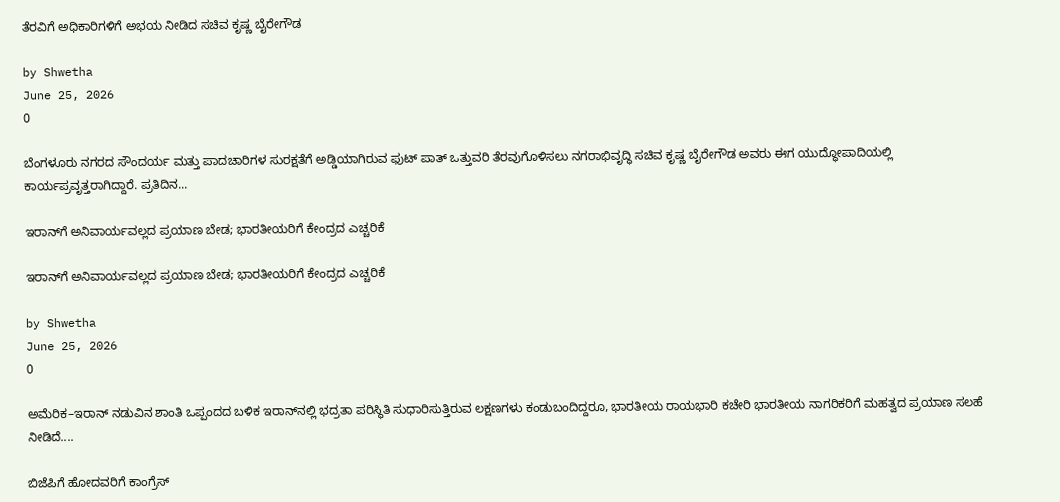ತೆರವಿಗೆ ಅಧಿಕಾರಿಗಳಿಗೆ ಅಭಯ ನೀಡಿದ ಸಚಿವ ಕೃಷ್ಣ ಬೈರೇಗೌಡ

by Shwetha
June 25, 2026
0

ಬೆಂಗಳೂರು ನಗರದ ಸೌಂದರ್ಯ ಮತ್ತು ಪಾದಚಾರಿಗಳ ಸುರಕ್ಷತೆಗೆ ಅಡ್ಡಿಯಾಗಿರುವ ಫುಟ್ ಪಾತ್ ಒತ್ತುವರಿ ತೆರವುಗೊಳಿಸಲು ನಗರಾಭಿವೃದ್ಧಿ ಸಚಿವ ಕೃಷ್ಣ ಬೈರೇಗೌಡ ಅವರು ಈಗ ಯುದ್ಧೋಪಾದಿಯಲ್ಲಿ ಕಾರ್ಯಪ್ರವೃತ್ತರಾಗಿದ್ದಾರೆ. ಪ್ರತಿದಿನ...

ಇರಾನ್‌ಗೆ ಅನಿವಾರ್ಯವಲ್ಲದ ಪ್ರಯಾಣ ಬೇಡ; ಭಾರತೀಯರಿಗೆ ಕೇಂದ್ರದ ಎಚ್ಚರಿಕೆ

ಇರಾನ್‌ಗೆ ಅನಿವಾರ್ಯವಲ್ಲದ ಪ್ರಯಾಣ ಬೇಡ; ಭಾರತೀಯರಿಗೆ ಕೇಂದ್ರದ ಎಚ್ಚರಿಕೆ

by Shwetha
June 25, 2026
0

ಅಮೆರಿಕ–ಇರಾನ್ ನಡುವಿನ ಶಾಂತಿ ಒಪ್ಪಂದದ ಬಳಿಕ ಇರಾನ್‌ನಲ್ಲಿ ಭದ್ರತಾ ಪರಿಸ್ಥಿತಿ ಸುಧಾರಿಸುತ್ತಿರುವ ಲಕ್ಷಣಗಳು ಕಂಡುಬಂದಿದ್ದರೂ, ಭಾರತೀಯ ರಾಯಭಾರಿ ಕಚೇರಿ ಭಾರತೀಯ ನಾಗರಿಕರಿಗೆ ಮಹತ್ವದ ಪ್ರಯಾಣ ಸಲಹೆ ನೀಡಿದೆ....

ಬಿಜೆಪಿಗೆ ಹೋದವರಿಗೆ ಕಾಂಗ್ರೆಸ್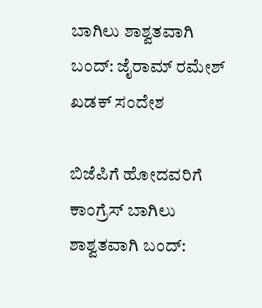ಬಾಗಿಲು ಶಾಶ್ವತವಾಗಿ ಬಂದ್: ಜೈರಾಮ್ ರಮೇಶ್ ಖಡಕ್ ಸಂದೇಶ

ಬಿಜೆಪಿಗೆ ಹೋದವರಿಗೆ ಕಾಂಗ್ರೆಸ್ ಬಾಗಿಲು ಶಾಶ್ವತವಾಗಿ ಬಂದ್: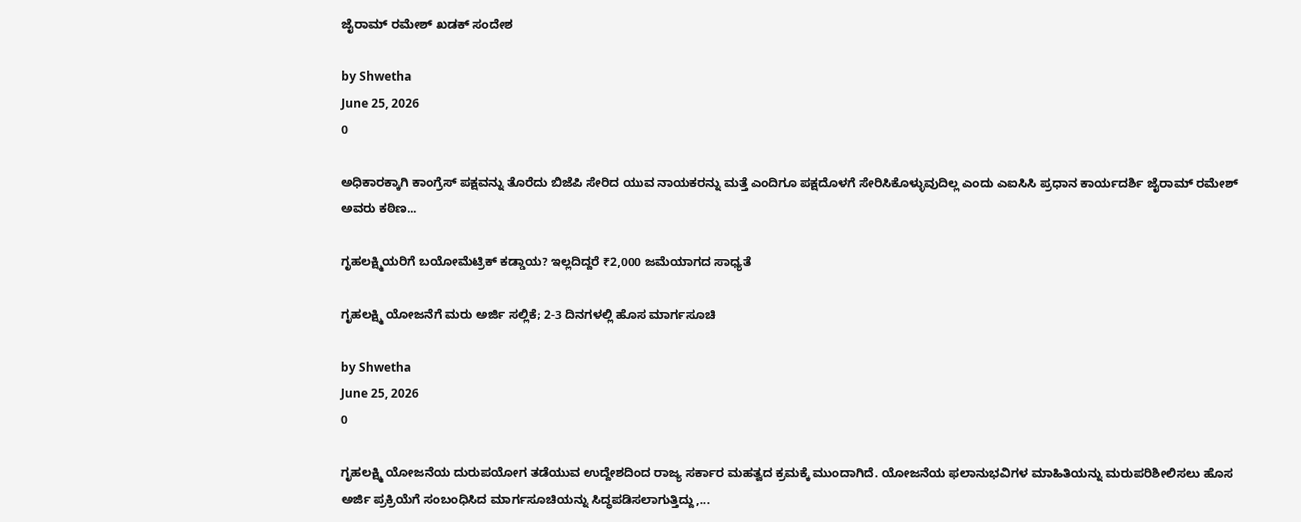ಜೈರಾಮ್ ರಮೇಶ್ ಖಡಕ್ ಸಂದೇಶ

by Shwetha
June 25, 2026
0

ಅಧಿಕಾರಕ್ಕಾಗಿ ಕಾಂಗ್ರೆಸ್ ಪಕ್ಷವನ್ನು ತೊರೆದು ಬಿಜೆಪಿ ಸೇರಿದ ಯುವ ನಾಯಕರನ್ನು ಮತ್ತೆ ಎಂದಿಗೂ ಪಕ್ಷದೊಳಗೆ ಸೇರಿಸಿಕೊಳ್ಳುವುದಿಲ್ಲ ಎಂದು ಎಐಸಿಸಿ ಪ್ರಧಾನ ಕಾರ್ಯದರ್ಶಿ ಜೈರಾಮ್ ರಮೇಶ್ ಅವರು ಕಠಿಣ...

ಗೃಹಲಕ್ಷ್ಮಿಯರಿಗೆ ಬಯೋಮೆಟ್ರಿಕ್ ಕಡ್ಡಾಯ? ಇಲ್ಲದಿದ್ದರೆ ₹2,000 ಜಮೆಯಾಗದ ಸಾಧ್ಯತೆ

ಗೃಹಲಕ್ಷ್ಮಿ ಯೋಜನೆಗೆ ಮರು ಅರ್ಜಿ ಸಲ್ಲಿಕೆ; 2-3 ದಿನಗಳಲ್ಲಿ ಹೊಸ ಮಾರ್ಗಸೂಚಿ

by Shwetha
June 25, 2026
0

ಗೃಹಲಕ್ಷ್ಮಿ ಯೋಜನೆಯ ದುರುಪಯೋಗ ತಡೆಯುವ ಉದ್ದೇಶದಿಂದ ರಾಜ್ಯ ಸರ್ಕಾರ ಮಹತ್ವದ ಕ್ರಮಕ್ಕೆ ಮುಂದಾಗಿದೆ. ಯೋಜನೆಯ ಫಲಾನುಭವಿಗಳ ಮಾಹಿತಿಯನ್ನು ಮರುಪರಿಶೀಲಿಸಲು ಹೊಸ ಅರ್ಜಿ ಪ್ರಕ್ರಿಯೆಗೆ ಸಂಬಂಧಿಸಿದ ಮಾರ್ಗಸೂಚಿಯನ್ನು ಸಿದ್ಧಪಡಿಸಲಾಗುತ್ತಿದ್ದು,...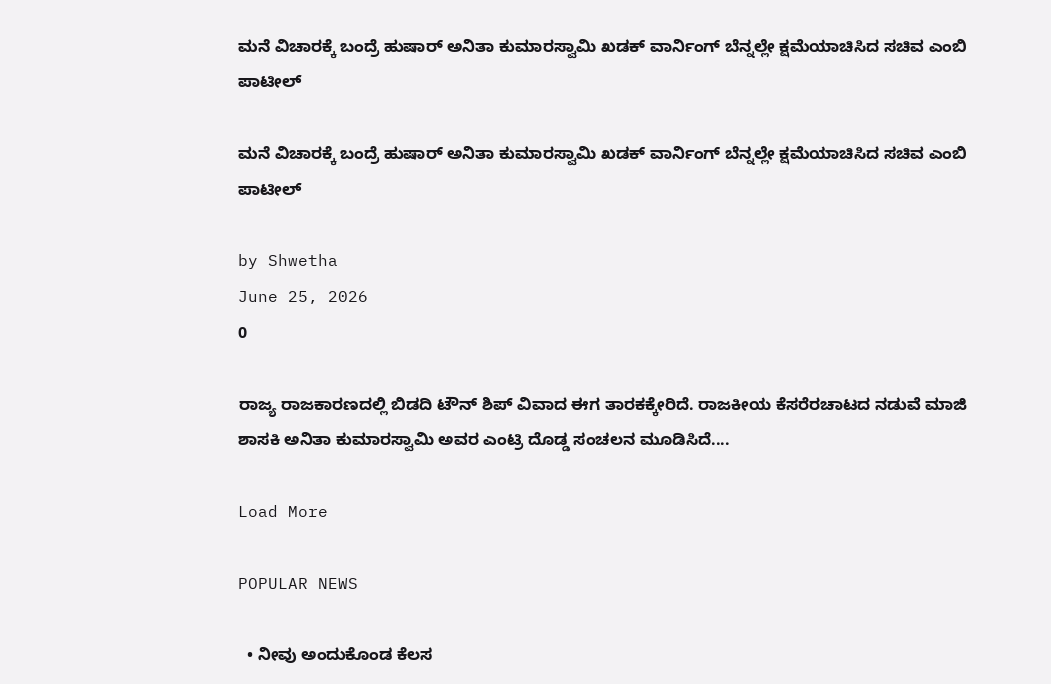ಮನೆ ವಿಚಾರಕ್ಕೆ ಬಂದ್ರೆ ಹುಷಾರ್ ಅನಿತಾ ಕುಮಾರಸ್ವಾಮಿ ಖಡಕ್ ವಾರ್ನಿಂಗ್ ಬೆನ್ನಲ್ಲೇ ಕ್ಷಮೆಯಾಚಿಸಿದ ಸಚಿವ ಎಂಬಿ ಪಾಟೀಲ್

ಮನೆ ವಿಚಾರಕ್ಕೆ ಬಂದ್ರೆ ಹುಷಾರ್ ಅನಿತಾ ಕುಮಾರಸ್ವಾಮಿ ಖಡಕ್ ವಾರ್ನಿಂಗ್ ಬೆನ್ನಲ್ಲೇ ಕ್ಷಮೆಯಾಚಿಸಿದ ಸಚಿವ ಎಂಬಿ ಪಾಟೀಲ್

by Shwetha
June 25, 2026
0

ರಾಜ್ಯ ರಾಜಕಾರಣದಲ್ಲಿ ಬಿಡದಿ ಟೌನ್ ಶಿಪ್ ವಿವಾದ ಈಗ ತಾರಕಕ್ಕೇರಿದೆ. ರಾಜಕೀಯ ಕೆಸರೆರಚಾಟದ ನಡುವೆ ಮಾಜಿ ಶಾಸಕಿ ಅನಿತಾ ಕುಮಾರಸ್ವಾಮಿ ಅವರ ಎಂಟ್ರಿ ದೊಡ್ಡ ಸಂಚಲನ ಮೂಡಿಸಿದೆ....

Load More

POPULAR NEWS

  • ನೀವು ಅಂದುಕೊಂಡ ಕೆಲಸ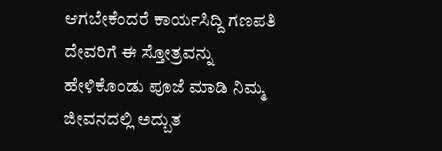ಆಗಬೇಕೆಂದರೆ ಕಾರ್ಯಸಿದ್ದಿ ಗಣಪತಿ ದೇವರಿಗೆ ಈ ಸ್ತೋತ್ರವನ್ನು ಹೇಳಿಕೊಂಡು ಪೂಜೆ ಮಾಡಿ ನಿಮ್ಮ ಜೀವನದಲ್ಲಿ ಅದ್ಬುತ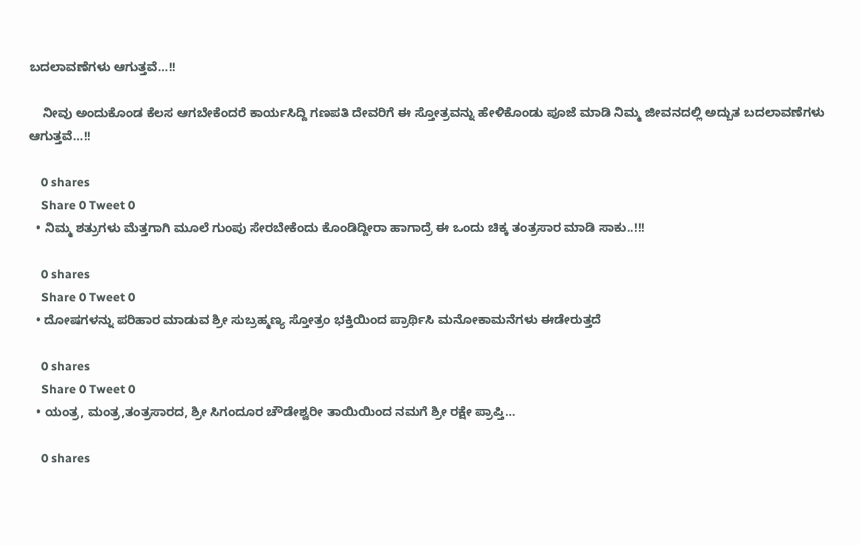ಬದಲಾವಣೆಗಳು ಆಗುತ್ತವೆ…!!

    ನೀವು ಅಂದುಕೊಂಡ ಕೆಲಸ ಆಗಬೇಕೆಂದರೆ ಕಾರ್ಯಸಿದ್ದಿ ಗಣಪತಿ ದೇವರಿಗೆ ಈ ಸ್ತೋತ್ರವನ್ನು ಹೇಳಿಕೊಂಡು ಪೂಜೆ ಮಾಡಿ ನಿಮ್ಮ ಜೀವನದಲ್ಲಿ ಅದ್ಬುತ ಬದಲಾವಣೆಗಳು ಆಗುತ್ತವೆ…!!

    0 shares
    Share 0 Tweet 0
  • ನಿಮ್ಮ ಶತ್ರುಗಳು ಮೆತ್ತಗಾಗಿ ಮೂಲೆ ಗುಂಪು ಸೇರಬೇಕೆಂದು ಕೊಂಡಿದ್ದೀರಾ ಹಾಗಾದ್ರೆ ಈ ಒಂದು ಚಿಕ್ಕ ತಂತ್ರಸಾರ ಮಾಡಿ ಸಾಕು..!!!

    0 shares
    Share 0 Tweet 0
  • ದೋಷಗಳನ್ನು ಪರಿಹಾರ ಮಾಡುವ ಶ್ರೀ ಸುಬ್ರಹ್ಮಣ್ಯ ಸ್ತೋತ್ರಂ ಭಕ್ತಿಯಿಂದ ಪ್ರಾರ್ಥಿಸಿ ಮನೋಕಾಮನೆಗಳು ಈಡೇರುತ್ತದೆ

    0 shares
    Share 0 Tweet 0
  • ಯಂತ್ರ, ಮಂತ್ರ,ತಂತ್ರಸಾರದ, ಶ್ರೀ ಸಿಗಂದೂರ ಚೌಡೇಶ್ವರೀ ತಾಯಿಯಿಂದ ನಮಗೆ ಶ್ರೀ ರಕ್ಷೇ ಪ್ರಾಪ್ತಿ…

    0 shares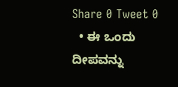Share 0 Tweet 0
  • ಈ ಒಂದು ದೀಪವನ್ನು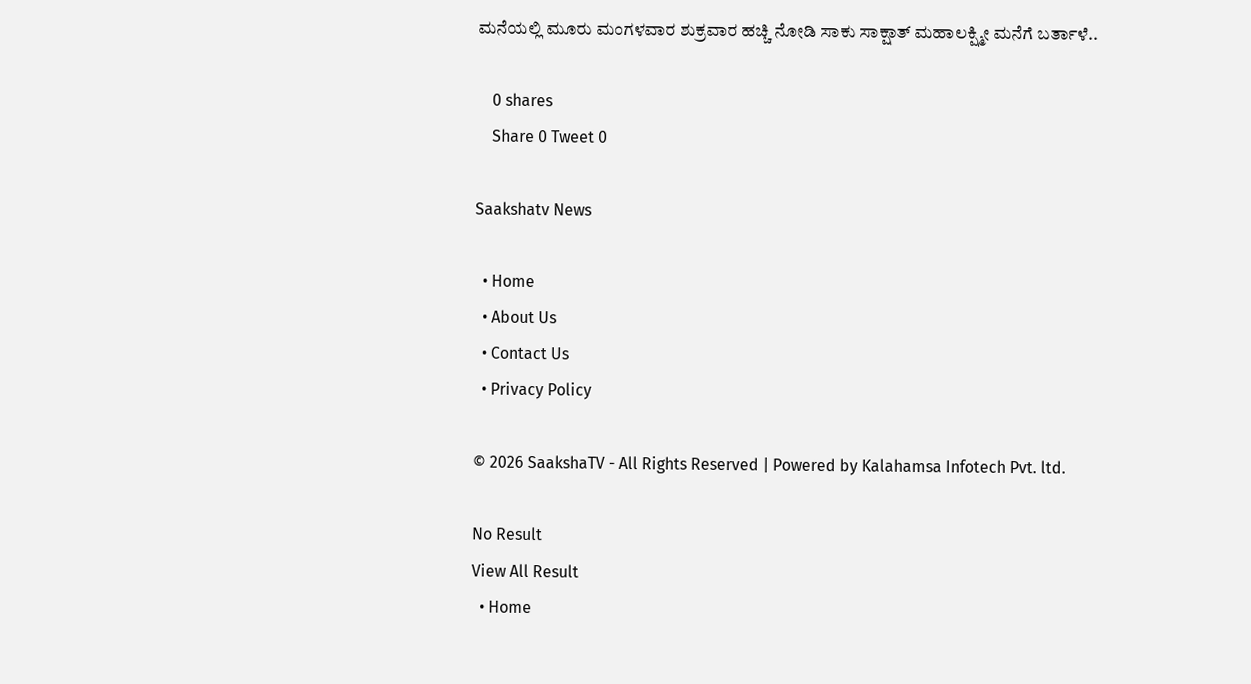ಮನೆಯಲ್ಲಿ ಮೂರು ಮಂಗಳವಾರ ಶುಕ್ರವಾರ ಹಚ್ಚಿ ನೋಡಿ ಸಾಕು ಸಾಕ್ಷಾತ್ ಮಹಾಲಕ್ಷ್ಮೀ ಮನೆಗೆ ಬರ್ತಾಳೆ..

    0 shares
    Share 0 Tweet 0

Saakshatv News

  • Home
  • About Us
  • Contact Us
  • Privacy Policy

© 2026 SaakshaTV - All Rights Reserved | Powered by Kalahamsa Infotech Pvt. ltd.

No Result
View All Result
  • Home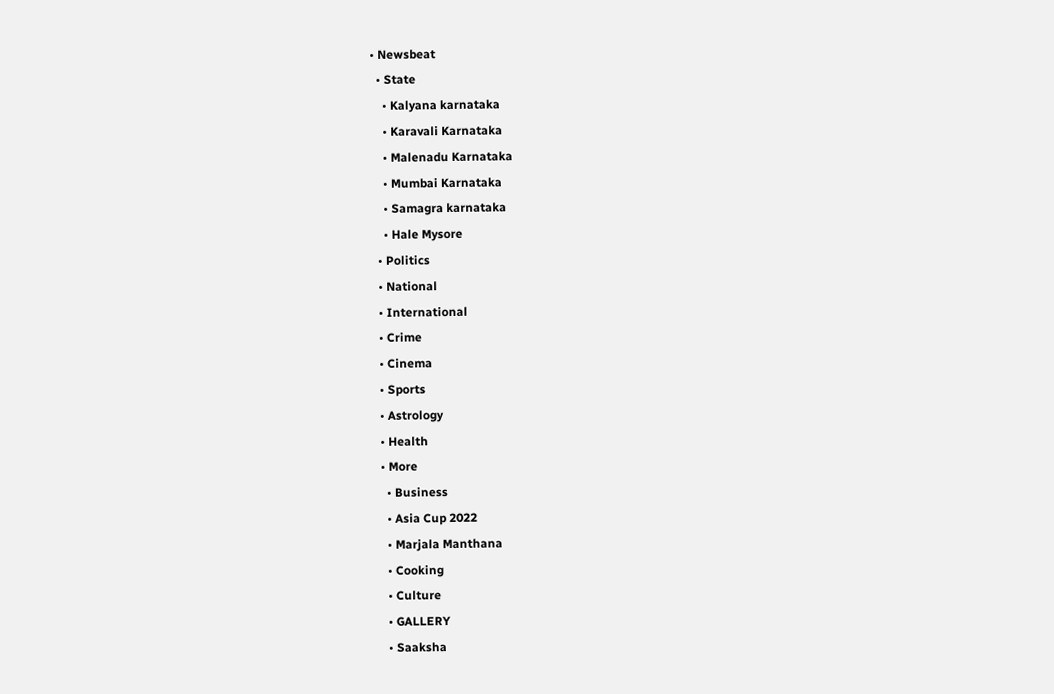• Newsbeat
  • State
    • Kalyana karnataka
    • Karavali Karnataka
    • Malenadu Karnataka
    • Mumbai Karnataka
    • Samagra karnataka
    • Hale Mysore
  • Politics
  • National
  • International
  • Crime
  • Cinema
  • Sports
  • Astrology
  • Health
  • More
    • Business
    • Asia Cup 2022
    • Marjala Manthana
    • Cooking
    • Culture
    • GALLERY
    • Saaksha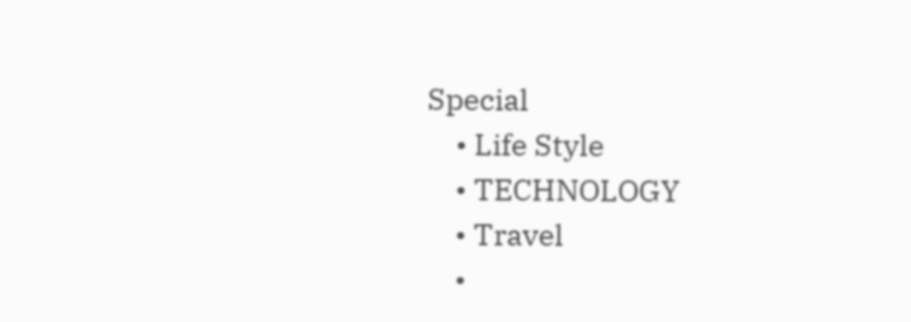Special
    • Life Style
    • TECHNOLOGY
    • Travel
    •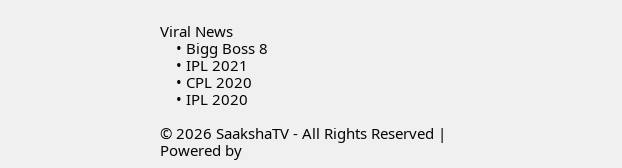Viral News
    • Bigg Boss 8
    • IPL 2021
    • CPL 2020
    • IPL 2020

© 2026 SaakshaTV - All Rights Reserved | Powered by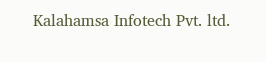Kalahamsa Infotech Pvt. ltd.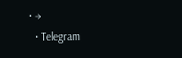• →
  • Telegram